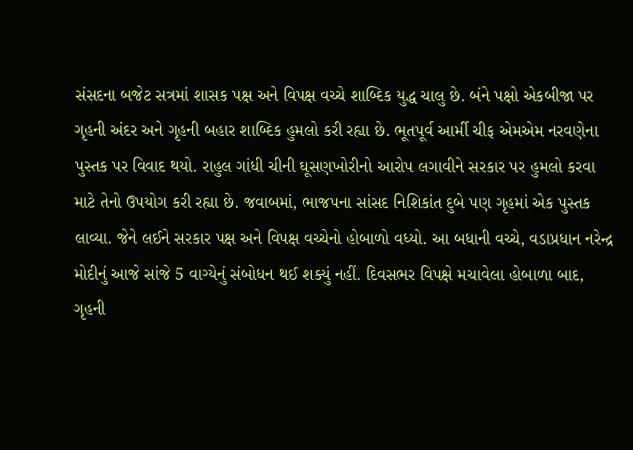સંસદના બજેટ સત્રમાં શાસક પક્ષ અને વિપક્ષ વચ્ચે શાબ્દિક યુદ્ધ ચાલુ છે. બંને પક્ષો એકબીજા પર ગૃહની અંદર અને ગૃહની બહાર શાબ્દિક હુમલો કરી રહ્યા છે. ભૂતપૂર્વ આર્મી ચીફ એમએમ નરવણેના પુસ્તક પર વિવાદ થયો. રાહુલ ગાંધી ચીની ઘૂસણખોરીનો આરોપ લગાવીને સરકાર પર હુમલો કરવા માટે તેનો ઉપયોગ કરી રહ્યા છે. જવાબમાં, ભાજપના સાંસદ નિશિકાંત દુબે પણ ગૃહમાં એક પુસ્તક લાવ્યા. જેને લઈને સરકાર પક્ષ અને વિપક્ષ વચ્ચેનો હોબાળો વધ્યો. આ બધાની વચ્ચે, વડાપ્રધાન નરેન્દ્ર મોદીનું આજે સાંજે 5 વાગ્યેનું સંબોધન થઈ શક્યું નહીં. દિવસભર વિપક્ષે મચાવેલા હોબાળા બાદ, ગૃહની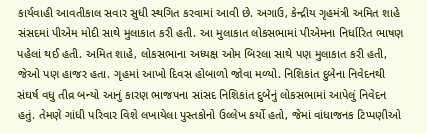કાર્યવાહી આવતીકાલ સવાર સુધી સ્થગિત કરવામાં આવી છે. અગાઉ, કેન્દ્રીય ગૃહમંત્રી અમિત શાહે સંસદમાં પીએમ મોદી સાથે મુલાકાત કરી હતી. આ મુલાકાત લોકસભામાં પીએમના નિર્ધારિત ભાષણ પહેલાં થઈ હતી. અમિત શાહે, લોકસભાના અધ્યક્ષ ઓમ બિરલા સાથે પણ મુલાકાત કરી હતી, જેઓ પણ હાજર હતા. ગૃહમાં આખો દિવસ હોબાળો જોવા મળ્યો. નિશિકાંત દુબેના નિવેદનથી સંઘર્ષ વધુ તીવ્ર બન્યો આનું કારણ ભાજપના સાંસદ નિશિકાંત દુબેનું લોકસભામાં આપેલું નિવેદન હતું. તેમણે ગાંધી પરિવાર વિશે લખાયેલા પુસ્તકોનો ઉલ્લેખ કર્યો હતો, જેમાં વાંધાજનક ટિપ્પણીઓ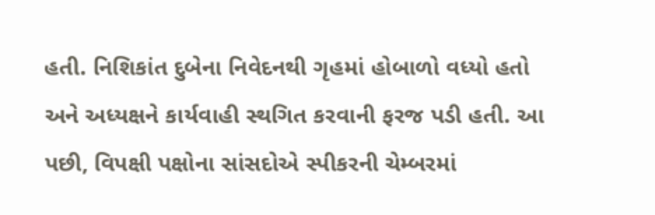હતી. નિશિકાંત દુબેના નિવેદનથી ગૃહમાં હોબાળો વધ્યો હતો અને અધ્યક્ષને કાર્યવાહી સ્થગિત કરવાની ફરજ પડી હતી. આ પછી, વિપક્ષી પક્ષોના સાંસદોએ સ્પીકરની ચેમ્બરમાં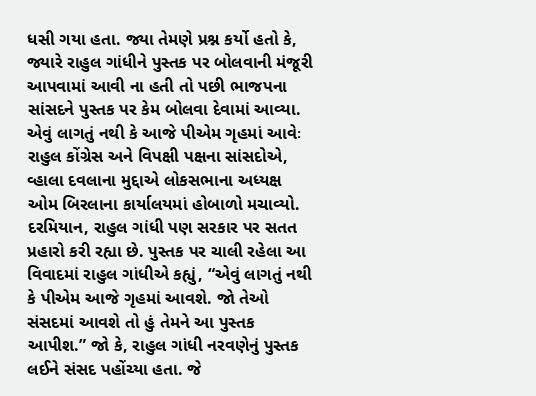ધસી ગયા હતા. જ્યા તેમણે પ્રશ્ન કર્યો હતો કે, જ્યારે રાહુલ ગાંધીને પુસ્તક પર બોલવાની મંજૂરી આપવામાં આવી ના હતી તો પછી ભાજપના સાંસદને પુસ્તક પર કેમ બોલવા દેવામાં આવ્યા. એવું લાગતું નથી કે આજે પીએમ ગૃહમાં આવેઃ રાહુલ કોંગ્રેસ અને વિપક્ષી પક્ષના સાંસદોએ, વ્હાલા દવલાના મુદ્દાએ લોકસભાના અધ્યક્ષ ઓમ બિરલાના કાર્યાલયમાં હોબાળો મચાવ્યો. દરમિયાન, રાહુલ ગાંધી પણ સરકાર પર સતત પ્રહારો કરી રહ્યા છે. પુસ્તક પર ચાલી રહેલા આ વિવાદમાં રાહુલ ગાંધીએ કહ્યું, “એવું લાગતું નથી કે પીએમ આજે ગૃહમાં આવશે. જો તેઓ સંસદમાં આવશે તો હું તેમને આ પુસ્તક આપીશ.” જો કે, રાહુલ ગાંધી નરવણેનું પુસ્તક લઈને સંસદ પહોંચ્યા હતા. જે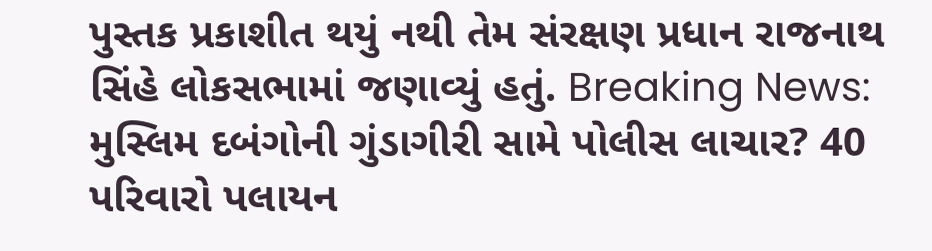પુસ્તક પ્રકાશીત થયું નથી તેમ સંરક્ષણ પ્રધાન રાજનાથ સિંહે લોકસભામાં જણાવ્યું હતું. Breaking News: મુસ્લિમ દબંગોની ગુંડાગીરી સામે પોલીસ લાચાર? 40 પરિવારો પલાયન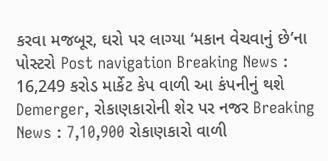કરવા મજબૂર, ઘરો પર લાગ્યા ‘મકાન વેચવાનું છે’ના પોસ્ટરો Post navigation Breaking News : 16,249 કરોડ માર્કેટ કેપ વાળી આ કંપનીનું થશે Demerger, રોકાણકારોની શેર પર નજર Breaking News : 7,10,900 રોકાણકારો વાળી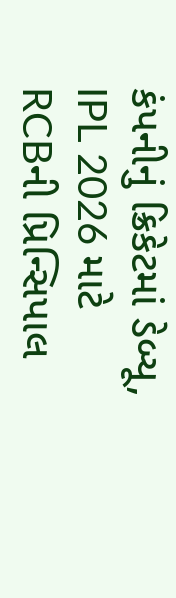કંપનીનું ક્રિકેટમાં ડેબ્યૂ, IPL 2026 માટે RCBની પ્રિન્સિપાલ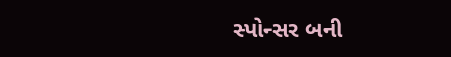સ્પોન્સર બની